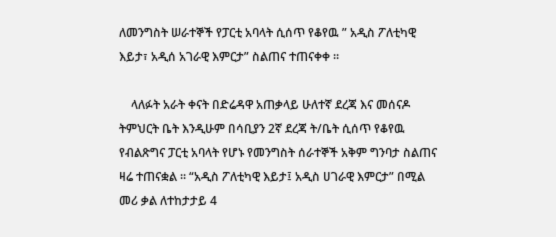ለመንግስት ሠራተኞች የፓርቲ አባላት ሲሰጥ የቆየዉ ” አዲስ ፖለቲካዊ እይታ፣ አዲሰ አገራዊ እምርታ” ስልጠና ተጠናቀቀ ።

    ላለፉት አራት ቀናት በድሬዳዋ አጠቃላይ ሁለተኛ ደረጃ እና መሰናዶ ትምህርት ቤት እንዲሁም በሳቢያን 2ኛ ደረጃ ት/ቤት ሲሰጥ የቆየዉ የብልጽግና ፓርቲ አባላት የሆኑ የመንግስት ሰራተኞች አቅም ግንባታ ስልጠና ዛሬ ተጠናቋል ፡፡ “አዲስ ፖለቲካዊ እይታ፤ አዲስ ሀገራዊ እምርታ” በሚል መሪ ቃል ለተከታታይ 4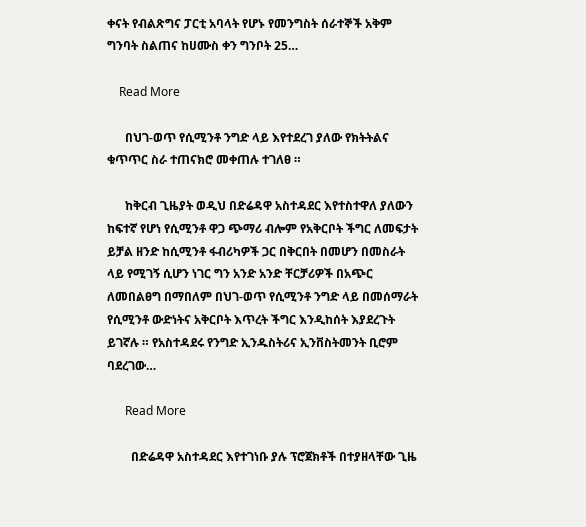ቀናት የብልጽግና ፓርቲ አባላት የሆኑ የመንግስት ሰራተኞች አቅም ግንባት ስልጠና ከሀሙስ ቀን ግንቦት 25…

    Read More

      በህገ-ወጥ የሲሚንቶ ንግድ ላይ እየተደረገ ያለው የክትትልና ቁጥጥር ስራ ተጠናክሮ መቀጠሉ ተገለፀ ።

      ከቅርብ ጊዜያት ወዲህ በድሬዳዋ አስተዳደር እየተስተዋለ ያለውን ከፍተኛ የሆነ የሲሚንቶ ዋጋ ጭማሪ ብሎም የአቅርቦት ችግር ለመፍታት ይቻል ዘንድ ከሲሚንቶ ፋብሪካዎች ጋር በቅርበት በመሆን በመስራት ላይ የሚገኝ ሲሆን ነገር ግን አንድ አንድ ቸርቻሪዎች በአጭር ለመበልፀግ በማበለም በህገ-ወጥ የሲሚንቶ ንግድ ላይ በመሰማራት የሲሚንቶ ውድነትና አቅርቦት እጥረት ችግር እንዲከሰት እያደረጉት ይገኛሉ ። የአስተዳደሩ የንግድ ኢንዱስትሪና ኢንቨስትመንት ቢሮም ባደረገው…

      Read More

        በድሬዳዋ አስተዳደር እየተገነቡ ያሉ ፕሮጀክቶች በተያዘላቸው ጊዜ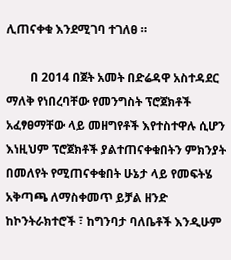ሊጠናቀቁ እንደሚገባ ተገለፀ ።

        በ 2014 በጀት አመት በድሬዳዋ አስተዳደር ማለቅ የነበረባቸው የመንግስት ፕሮጀክቶች አፈፃፀማቸው ላይ መዘግየቶች እየተስተዋሉ ሲሆን እነዚህም ፕሮጀክቶች ያልተጠናቀቁበትን ምክንያት በመለየት የሚጠናቀቁበት ሁኔታ ላይ የመፍትሄ አቅጣጫ ለማስቀመጥ ይቻል ዘንድ ከኮንትራክተሮች ፣ ከግንባታ ባለቤቶች እንዲሁም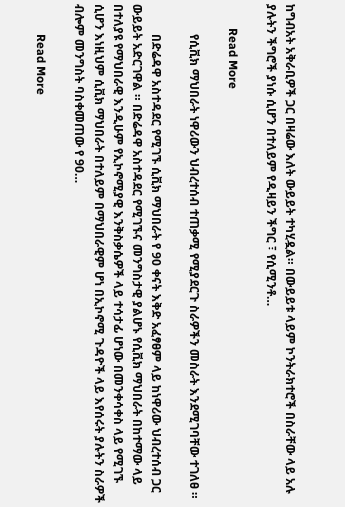ከግብአት አቅራቢዎች ጋር በዛሬው እለት ውይይት ተካሂዷል። በውይይቱ ላይም ኮንትራክተሮች በስራቸው ላይ አሉ ያሉትን ችግሮች ያነሱ ሲሆን በተለይም የዲዛይን ችግር ፣ የሲሚንቶ…

        Read More

          የሲቪክ ማህበራት ነዋሪውን ህብረተሰብ ተጠቃሚ የሚያደርጉ ስራዎችን መስራት እንደሚገባቸው ተገለፀ ።

          በድሬዳዋ አስተዳደር የሚገኙ ሲቪክ ማህበራት የ 90 ቀናት እቅድ አፈፃፀም ላይ ከነዋሪው ህብረተሰብ ጋር ውይይት አድርገዋል ። በድሬዳዋ አስተዳደር የሚገኙና መንግስታዊ ያልሆኑ የሲቪክ ማህበራት በከተማው ላይ በተለያዩ የማህበራዊ እንዲሁም የኢኮኖሚያዊ እንቅስቃሴዎች ላይ ተሳታፊ ሆነው በመንቀሳቀስ ላይ የሚገኙ ሲሆን እነዚህም ሲቪክ ማህበራት በተለይም በማህበራዊም ሆነ በኢኮኖሚ ጉዳዮች ላይ እየሰሩት ያሉትን ስራዎች ብሎም መንግስት ባስቀመጠው የ 90…

          Read More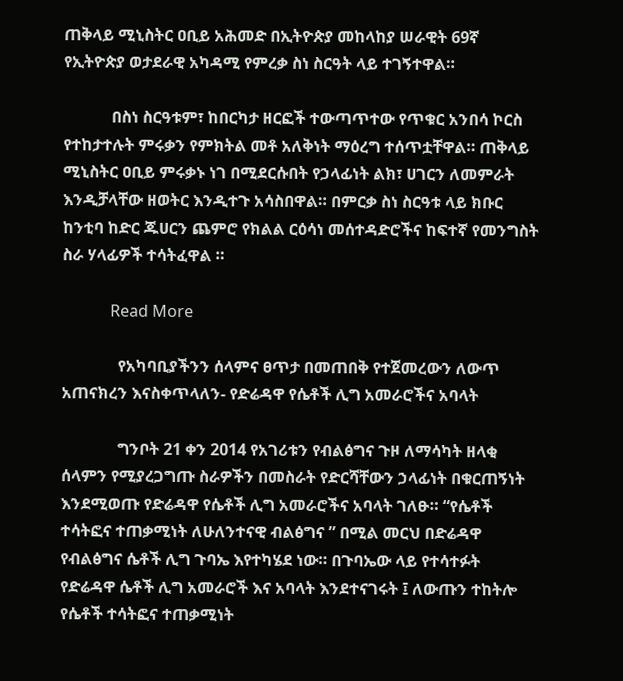ጠቅላይ ሚኒስትር ዐቢይ አሕመድ በኢትዮጵያ መከላከያ ሠራዊት 69ኛ የኢትዮጵያ ወታደራዊ አካዳሚ የምረቃ ስነ ስርዓት ላይ ተገኝተዋል።

            በስነ ስርዓቱም፣ ከበርካታ ዘርፎች ተውጣጥተው የጥቁር አንበሳ ኮርስ የተከታተሉት ምሩቃን የምክትል መቶ አለቅነት ማዕረግ ተሰጥቷቸዋል። ጠቅላይ ሚኒስትር ዐቢይ ምሩቃኑ ነገ በሚደርሱበት የኃላፊነት ልክ፣ ሀገርን ለመምራት እንዲቻላቸው ዘወትር እንዲተጉ አሳስበዋል። በምርቃ ስነ ስርዓቱ ላይ ክቡር ከንቲባ ከድር ጁሀርን ጨምሮ የክልል ርዕሳነ መሰተዳድሮችና ከፍተኛ የመንግስት ስራ ሃላፊዎች ተሳትፈዋል ።

            Read More

              የአካባቢያችንን ሰላምና ፀጥታ በመጠበቅ የተጀመረውን ለውጥ አጠናክረን እናስቀጥላለን- የድሬዳዋ የሴቶች ሊግ አመራሮችና አባላት

              ግንቦት 21 ቀን 2014 የአገሪቱን የብልፅግና ጉዞ ለማሳካት ዘላቂ ሰላምን የሚያረጋግጡ ስራዎችን በመስራት የድርሻቸውን ኃላፊነት በቁርጠኝነት እንደሚወጡ የድሬዳዋ የሴቶች ሊግ አመራሮችና አባላት ገለፁ። “የሴቶች ተሳትፎና ተጠቃሚነት ለሁለንተናዊ ብልፅግና ” በሚል መርህ በድሬዳዋ የብልፅግና ሴቶች ሊግ ጉባኤ እየተካሄደ ነው። በጉባኤው ላይ የተሳተፉት የድሬዳዋ ሴቶች ሊግ አመራሮች እና አባላት እንደተናገሩት ፤ ለውጡን ተከትሎ የሴቶች ተሳትፎና ተጠቃሚነት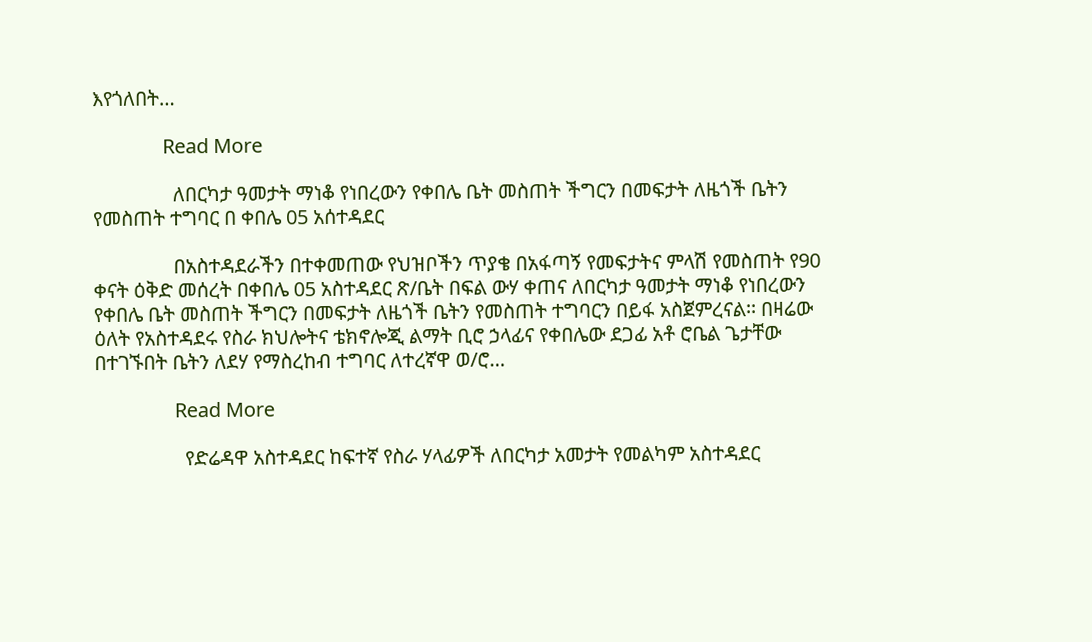እየጎለበት…

              Read More

                ለበርካታ ዓመታት ማነቆ የነበረውን የቀበሌ ቤት መስጠት ችግርን በመፍታት ለዜጎች ቤትን የመስጠት ተግባር በ ቀበሌ 05 አሰተዳደር

                በአስተዳደራችን በተቀመጠው የህዝቦችን ጥያቄ በአፋጣኝ የመፍታትና ምላሽ የመስጠት የ90 ቀናት ዕቅድ መሰረት በቀበሌ 05 አስተዳደር ጽ/ቤት በፍል ውሃ ቀጠና ለበርካታ ዓመታት ማነቆ የነበረውን የቀበሌ ቤት መስጠት ችግርን በመፍታት ለዜጎች ቤትን የመስጠት ተግባርን በይፋ አስጀምረናል፡፡ በዛሬው ዕለት የአስተዳደሩ የስራ ክህሎትና ቴክኖሎጂ ልማት ቢሮ ኃላፊና የቀበሌው ደጋፊ አቶ ሮቤል ጌታቸው በተገኙበት ቤትን ለደሃ የማስረከብ ተግባር ለተረኛዋ ወ/ሮ…

                Read More

                  የድሬዳዋ አስተዳደር ከፍተኛ የስራ ሃላፊዎች ለበርካታ አመታት የመልካም አስተዳደር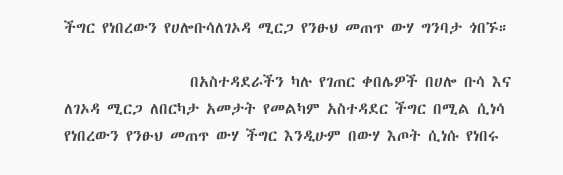ችግር የነበረውን የሀሎቡሳለገኦዳ ሚርጋ የንፁህ መጠጥ ውሃ ግንባታ ጎበኙ።

                  በአስተዳደራችን ካሉ የገጠር ቀበሌዎች በሀሎ ቡሳ እና ለገኦዳ ሚርጋ ለበርካታ አመታት የመልካም አስተዳደር ችግር በሚል ሲነሳ የነበረውን የንፁህ መጠጥ ውሃ ችግር እንዲሁም በውሃ እጦት ሲነሱ የነበሩ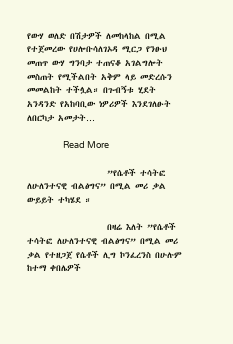የውሃ ወለድ በሽታዎች ለመከላከል በሚል የተጀመረው የሀሎቡሳለገኦዳ ሚርጋ የንፁህ መጠጥ ውሃ ግንባታ ተጠናቆ አገልግሎት መስጠት የሚችልበት አቅም ላይ መድረሱን መመልከት ተችሏል። በጉብኝቱ ሂደት አንዳንድ የአከባቢው ነዎሪዎች እንደገለፁት ለበርካታ አመታት…

                  Read More

                    ”የሴቶች ተሳትፎ ለሁለንተናዊ ብልፅግና” በሚል መሪ ቃል ውይይት ተካሄደ ።

                    በዛሬ እለት ”የሴቶች ተሳትፎ ለሁለንተናዊ ብልፅግና” በሚል መሪ ቃል የተዘጋጀ የሴቶች ሊግ ኮንፈረንስ በሁሉም ከተማ ቀበሌዎች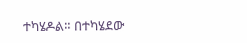ተካሄዶል። በተካሄደው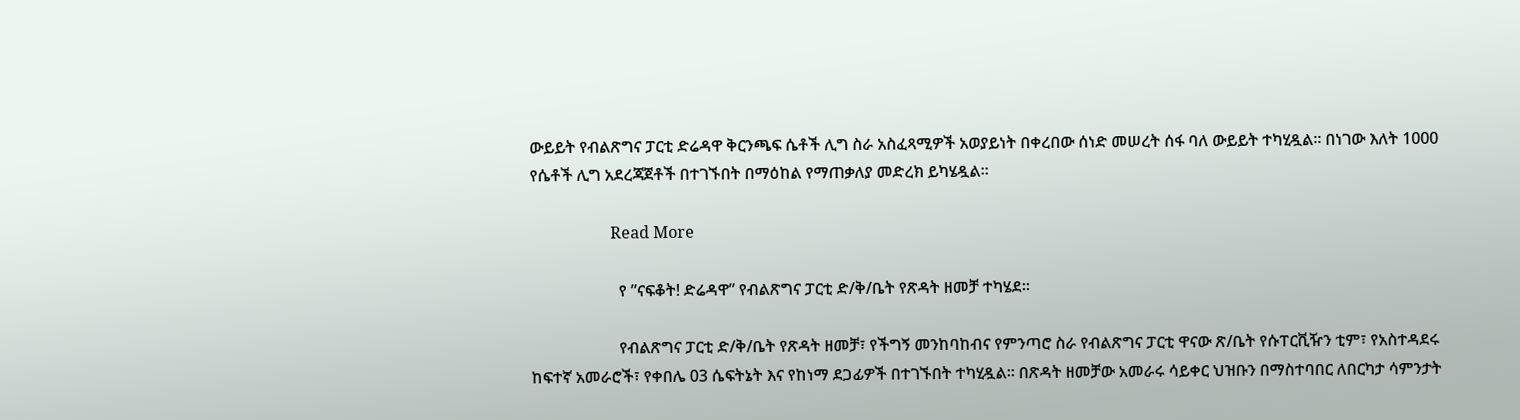ውይይት የብልጽግና ፓርቲ ድሬዳዋ ቅርንጫፍ ሴቶች ሊግ ስራ አስፈጻሚዎች አወያይነት በቀረበው ሰነድ መሠረት ሰፋ ባለ ውይይት ተካሂዷል። በነገው እለት 1000 የሴቶች ሊግ አደረጃጀቶች በተገኙበት በማዕከል የማጠቃለያ መድረክ ይካሄዷል።

                    Read More

                      የ ”ናፍቆት! ድሬዳዋ” የብልጽግና ፓርቲ ድ/ቅ/ቤት የጽዳት ዘመቻ ተካሄደ።

                      የብልጽግና ፓርቲ ድ/ቅ/ቤት የጽዳት ዘመቻ፣ የችግኝ መንከባከብና የምንጣሮ ስራ የብልጽግና ፓርቲ ዋናው ጽ/ቤት የሱፐርቪዥን ቲም፣ የአስተዳደሩ ከፍተኛ አመራሮች፣ የቀበሌ 03 ሴፍትኔት እና የከነማ ደጋፊዎች በተገኙበት ተካሂዷል። በጽዳት ዘመቻው አመራሩ ሳይቀር ህዝቡን በማስተባበር ለበርካታ ሳምንታት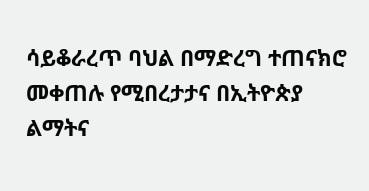ሳይቆራረጥ ባህል በማድረግ ተጠናክሮ መቀጠሉ የሚበረታታና በኢትዮጵያ ልማትና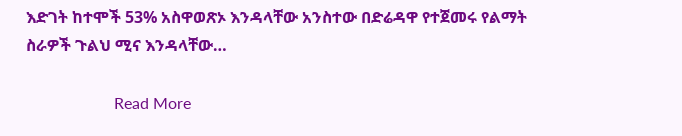እድገት ከተሞች 53% አስዋወጽኦ እንዳላቸው አንስተው በድሬዳዋ የተጀመሩ የልማት ስራዎች ጉልህ ሚና እንዳላቸው…

                      Read More